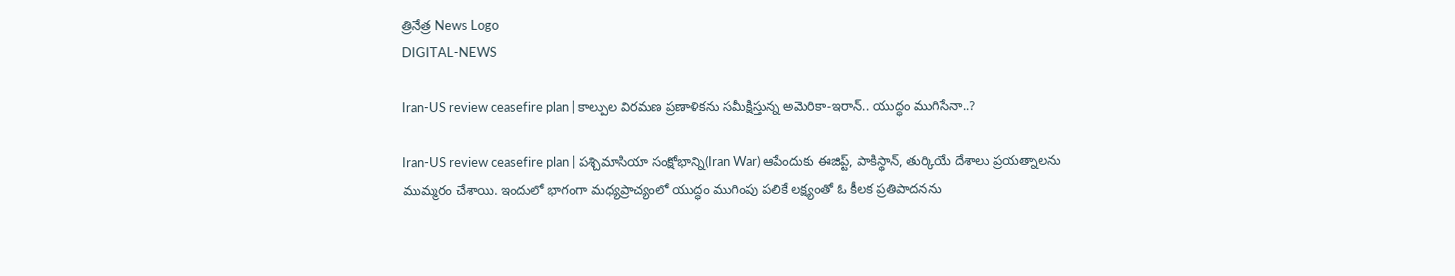త్రినేత్ర News Logo
DIGITAL-NEWS

Iran-US review ceasefire plan | కాల్పుల విర‌మ‌ణ ప్రణాళికను స‌మీక్షిస్తున్న‌ అమెరికా-ఇరాన్.. యుద్ధం ముగిసేనా..?

Iran-US review ceasefire plan | ప‌శ్చిమాసియా సంక్షోభాన్ని(Iran War) ఆపేందుకు ఈజిప్ట్‌, పాకిస్థాన్‌, తుర్కియే దేశాలు ప్ర‌య‌త్నాల‌ను ముమ్మ‌రం చేశాయి. ఇందులో భాగంగా మ‌ధ్య‌ప్రాచ్యంలో యుద్ధం ముగింపు ప‌లికే ల‌క్ష్యంతో ఓ కీల‌క ప్ర‌తిపాద‌న‌ను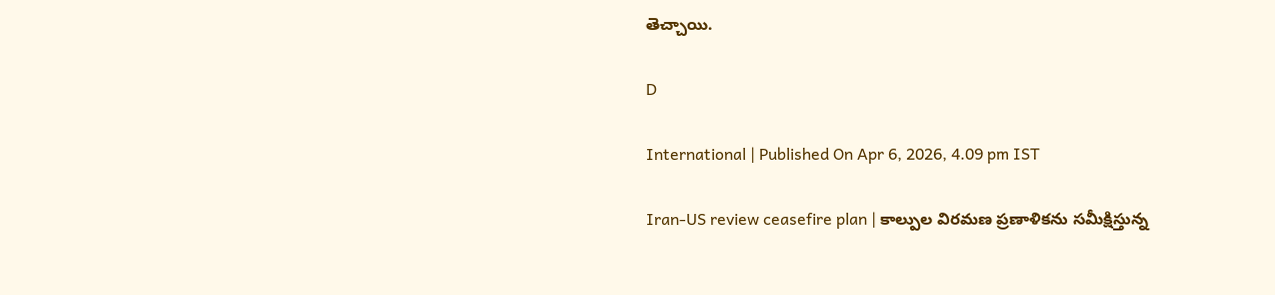తెచ్చాయి.

D

International | Published On Apr 6, 2026, 4.09 pm IST

Iran-US review ceasefire plan | కాల్పుల విర‌మ‌ణ ప్రణాళికను స‌మీక్షిస్తున్న‌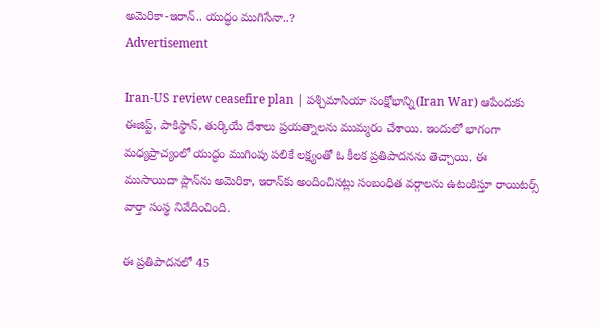అమెరికా-ఇరాన్.. యుద్ధం ముగిసేనా..?
Advertisement

Iran-US review ceasefire plan | ప‌శ్చిమాసియా సంక్షోభాన్ని(Iran War) ఆపేందుకు ఈజిప్ట్‌, పాకిస్థాన్‌, తుర్కియే దేశాలు ప్ర‌య‌త్నాల‌ను ముమ్మ‌రం చేశాయి. ఇందులో భాగంగా మ‌ధ్య‌ప్రాచ్యంలో యుద్ధం ముగింపు ప‌లికే ల‌క్ష్యంతో ఓ కీల‌క ప్ర‌తిపాద‌న‌ను తెచ్చాయి. ఈ ముసాయిదా ప్లాన్‌ను అమెరికా, ఇరాన్‌కు అందించిన‌ట్లు సంబంధిత‌ వ‌ర్గాల‌ను ఉటంకిస్తూ రాయిట‌ర్స్ వార్తా సంస్థ నివేదించింది.

ఈ ప్ర‌తిపాద‌న‌లో 45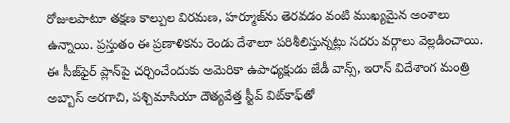రోజుల‌పాటూ త‌క్ష‌ణ కాల్పుల విర‌మ‌ణ‌, హ‌ర్మూజ్‌ను తెర‌వ‌డం వంటి ముఖ్య‌మైన అంశాలు ఉన్నాయి. ప్ర‌స్తుతం ఈ ప్రణాళికను రెండు దేశాలూ ప‌రిశీలిస్తున్న‌ట్లు స‌ద‌రు వ‌ర్గాలు వెల్ల‌డించాయి. ఈ సీజ్‌ఫైర్ ప్లాన్‌పై చ‌ర్చించేందుకు అమెరికా ఉపాధ్య‌క్షుడు జేడీ వాన్స్‌, ఇరాన్ విదేశాంగ మంత్రి అబ్బాస్ అర‌గాచి, ప‌శ్చిమాసియా దౌత్య‌వేత్త స్టీవ్ విట్‌కాఫ్‌తో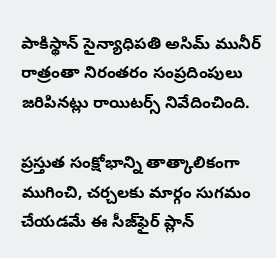పాకిస్థాన్ సైన్యాధిప‌తి అసిమ్ మునీర్ రాత్రంతా నిరంత‌రం సంప్ర‌దింపులు జ‌రిపిన‌ట్లు రాయిట‌ర్స్ నివేదించింది.

ప్రస్తుత సంక్షోభాన్ని తాత్కాలికంగా ముగించి, చర్చలకు మార్గం సుగమం చేయడమే ఈ సీజ్‌ఫైర్ ప్లాన్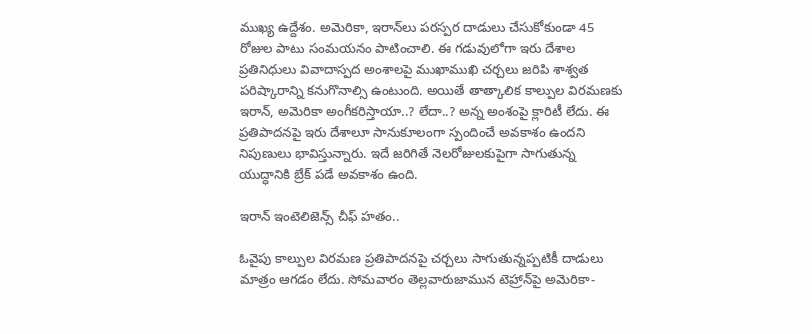ముఖ్య ఉద్దేశం. అమెరికా, ఇరాన్‌లు పరస్పర దాడులు చేసుకోకుండా 45 రోజుల పాటు సంమయనం పాటించాలి. ఈ గడువులోగా ఇరు దేశాల ప్రతినిధులు వివాదాస్పద అంశాలపై ముఖాముఖి చర్చలు జరిపి శాశ్వత పరిష్కారాన్ని కనుగొనాల్సి ఉంటుంది. అయితే తాత్కాలిక కాల్పుల విర‌మ‌ణ‌కు ఇరాన్‌, అమెరికా అంగీకరిస్తాయా..? లేదా..? అన్న అంశంపై క్లారిటీ లేదు. ఈ ప్ర‌తిపాద‌న‌పై ఇరు దేశాలూ సానుకూలంగా స్పందించే అవ‌కాశం ఉంద‌ని నిపుణులు భావిస్తున్నారు. ఇదే జ‌రిగితే నెల‌రోజుల‌కుపైగా సాగుతున్న యుద్ధానికి బ్రేక్ ప‌డే అవ‌కాశం ఉంది.

ఇరాన్ ఇంటెలిజెన్స్ చీఫ్ హ‌తం..

ఓవైపు కాల్పుల విర‌మ‌ణ ప్ర‌తిపాద‌న‌పై చ‌ర్చ‌లు సాగుతున్న‌ప్ప‌టికీ దాడులు మాత్రం ఆగ‌డం లేదు. సోమ‌వారం తెల్ల‌వారుజామున టెహ్రాన్‌పై అమెరికా-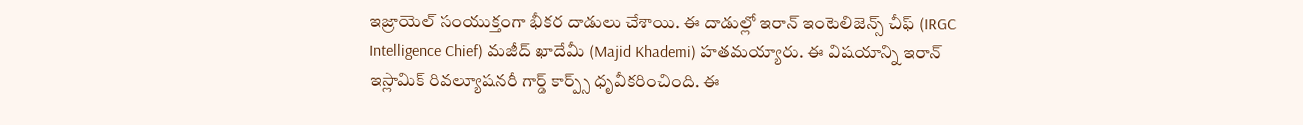ఇజ్రాయెల్ సంయుక్తంగా భీక‌ర దాడులు చేశాయి. ఈ దాడుల్లో ఇరాన్ ఇంటెలిజెన్స్ చీఫ్ (IRGC Intelligence Chief) మ‌జీద్ ఖాదేమీ (Majid Khademi) హ‌త‌మ‌య్యారు. ఈ విష‌యాన్ని ఇరాన్ ఇస్లామిక్ రివ‌ల్యూష‌న‌రీ గార్డ్ కార్ప్స్ ధృవీక‌రించింది. ఈ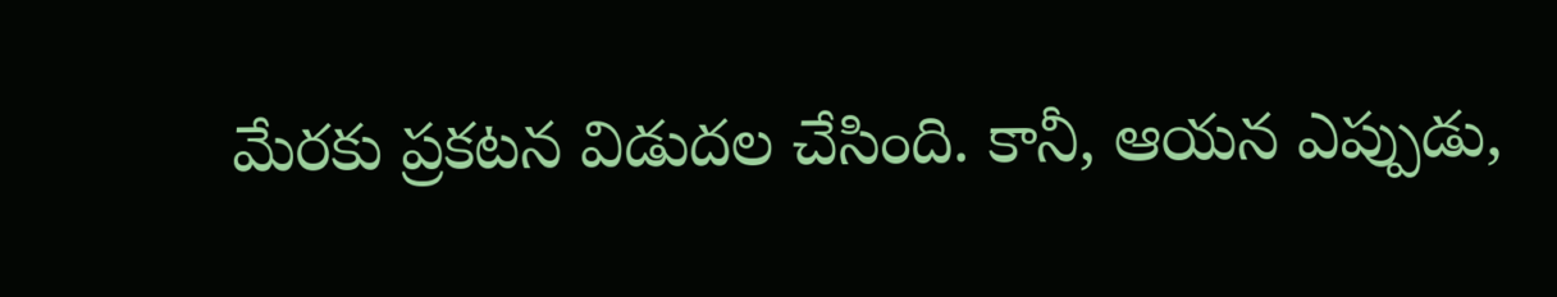మేర‌కు ప్ర‌క‌ట‌న విడుద‌ల చేసింది. కానీ, ఆయ‌న ఎప్పుడు,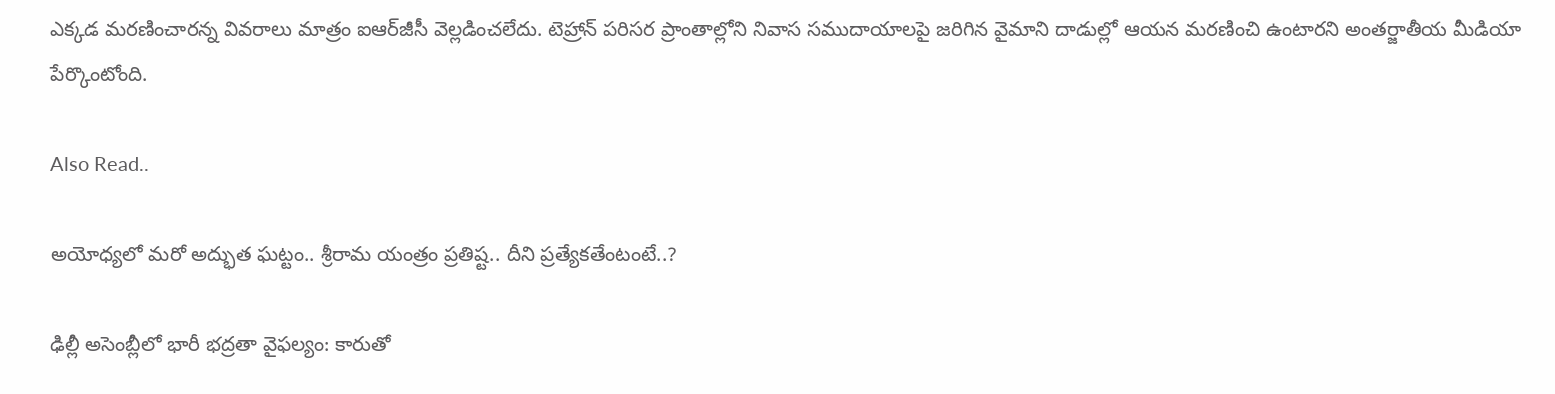ఎక్క‌డ మ‌ర‌ణించార‌న్న వివ‌రాలు మాత్రం ఐఆర్‌జీసీ వెల్ల‌డించ‌లేదు. టెహ్రాన్ ప‌రిస‌ర ప్రాంతాల్లోని నివాస స‌ముదాయాల‌పై జ‌రిగిన వైమాని దాడుల్లో ఆయ‌న మ‌ర‌ణించి ఉంటార‌ని అంత‌ర్జాతీయ మీడియా పేర్కొంటోంది.

Also Read..

అయోధ్య‌లో మ‌రో అద్భుత ఘ‌ట్టం.. శ్రీ‌రామ యంత్రం ప్ర‌తిష్ట‌.. దీని ప్ర‌త్యేక‌తేంటంటే..?

ఢిల్లీ అసెంబ్లీలో భారీ భద్రతా వైఫల్యం: కారుతో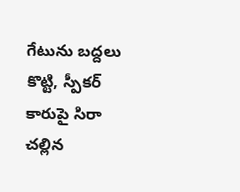గేటును బద్దలు కొట్టి, స్పీకర్ కారుపై సిరా చల్లిన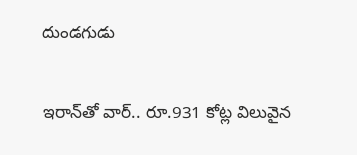దుండగుడు

ఇరాన్‌తో వార్‌.. రూ.931 కోట్ల విలువైన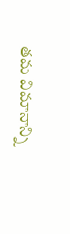త‌మ‌ విమానాన్ని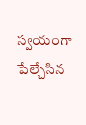స్వ‌యంగా పేల్చేసిన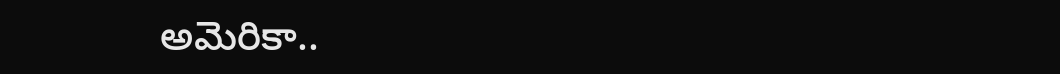అమెరికా..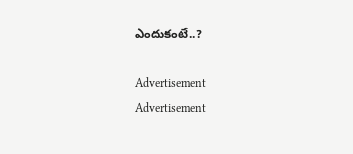ఎందుకంటే..?

Advertisement
Advertisement